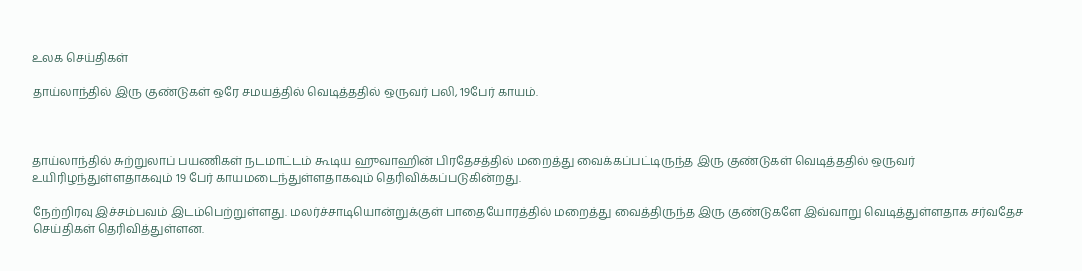உலக செய்திகள்

தாய்லாந்தில் இரு குண்டுகள் ஒரே சமயத்தில் வெடித்ததில் ஒருவர் பலி, 19பேர் காயம்.



தாய்லாந்தில் சுற்றுலாப் பயணிகள் நடமாட்டம் கூடிய ஹுவாஹின் பிரதேசத்தில் மறைத்து வைக்கப்பட்டிருந்த இரு குண்டுகள் வெடித்ததில் ஒருவர் உயிரிழந்துள்ளதாகவும் 19 பேர் காயமடைந்துள்ளதாகவும் தெரிவிக்கப்படுகின்றது.

நேற்றிரவு இச்சம்பவம் இடம்பெற்றுள்ளது. மலர்ச்சாடியொன்றுக்குள் பாதையோரத்தில் மறைத்து வைத்திருந்த இரு குண்டுகளே இவ்வாறு வெடித்துள்ளதாக சர்வதேச செய்திகள் தெரிவித்துள்ளன.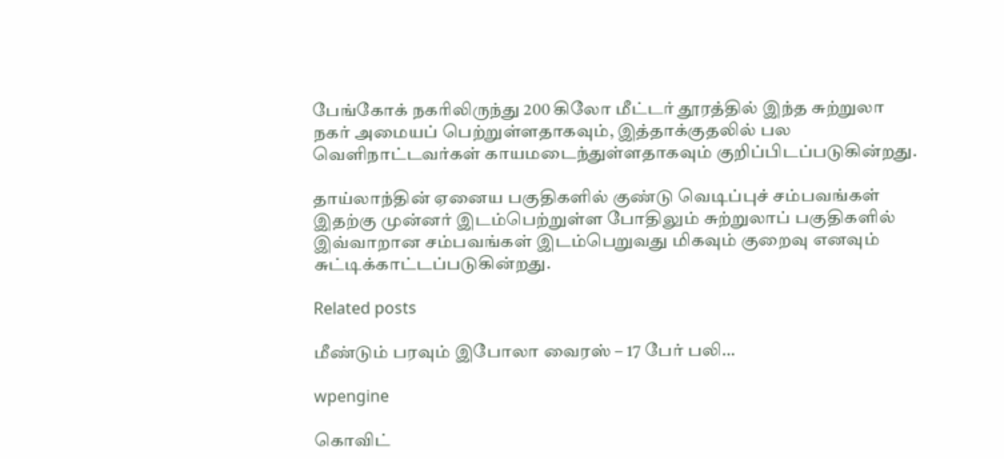பேங்கோக் நகரிலிருந்து 200 கிலோ மீட்டர் தூரத்தில் இந்த சுற்றுலா நகர் அமையப் பெற்றுள்ளதாகவும், இத்தாக்குதலில் பல வெளிநாட்டவர்கள் காயமடைந்துள்ளதாகவும் குறிப்பிடப்படுகின்றது.

தாய்லாந்தின் ஏனைய பகுதிகளில் குண்டு வெடிப்புச் சம்பவங்கள் இதற்கு முன்னர் இடம்பெற்றுள்ள போதிலும் சுற்றுலாப் பகுதிகளில் இவ்வாறான சம்பவங்கள் இடம்பெறுவது மிகவும் குறைவு எனவும் சுட்டிக்காட்டப்படுகின்றது.

Related posts

மீண்டும் பரவும் இபோலா வைரஸ் – 17 பேர் பலி…

wpengine

கொவிட்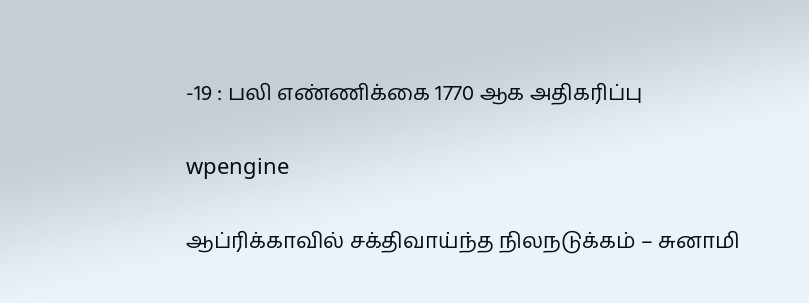-19 : பலி எண்ணிக்கை 1770 ஆக அதிகரிப்பு

wpengine

ஆப்ரிக்காவில் சக்திவாய்ந்த நிலநடுக்கம் – சுனாமி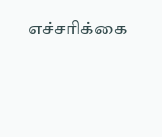எச்சரிக்கை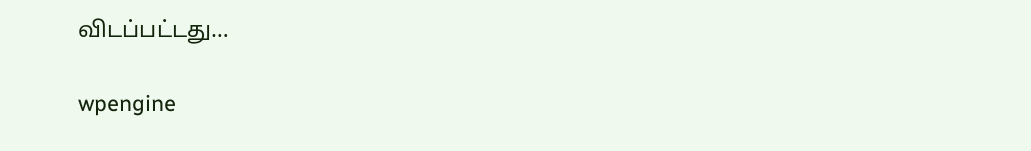விடப்பட்டது…

wpengine